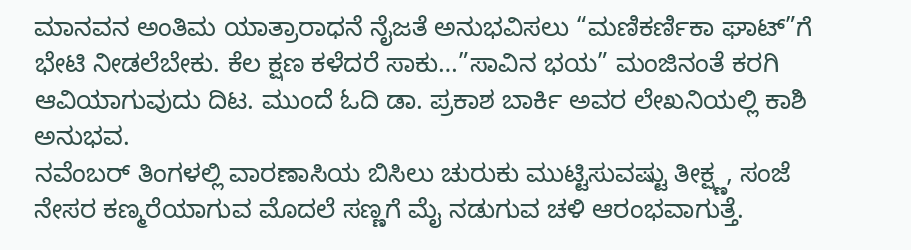ಮಾನವನ ಅಂತಿಮ ಯಾತ್ರಾರಾಧನೆ ನೈಜತೆ ಅನುಭವಿಸಲು “ಮಣಿಕರ್ಣಿಕಾ ಘಾಟ್”ಗೆ ಭೇಟಿ ನೀಡಲೆಬೇಕು. ಕೆಲ ಕ್ಷಣ ಕಳೆದರೆ ಸಾಕು…”ಸಾವಿನ ಭಯ” ಮಂಜಿನಂತೆ ಕರಗಿ ಆವಿಯಾಗುವುದು ದಿಟ. ಮುಂದೆ ಓದಿ ಡಾ. ಪ್ರಕಾಶ ಬಾರ್ಕಿ ಅವರ ಲೇಖನಿಯಲ್ಲಿ ಕಾಶಿ ಅನುಭವ.
ನವೆಂಬರ್ ತಿಂಗಳಲ್ಲಿ ವಾರಣಾಸಿಯ ಬಿಸಿಲು ಚುರುಕು ಮುಟ್ಟಿಸುವಷ್ಟು ತೀಕ್ಷ್ಣ, ಸಂಜೆ ನೇಸರ ಕಣ್ಮರೆಯಾಗುವ ಮೊದಲೆ ಸಣ್ಣಗೆ ಮೈ ನಡುಗುವ ಚಳಿ ಆರಂಭವಾಗುತ್ತೆ.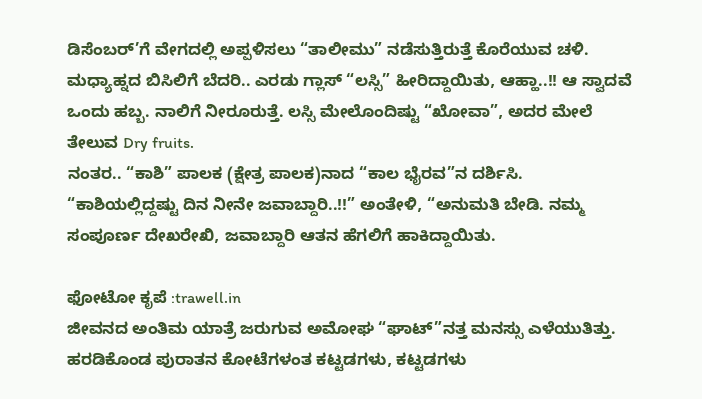ಡಿಸೆಂಬರ್’ಗೆ ವೇಗದಲ್ಲಿ ಅಪ್ಪಳಿಸಲು “ತಾಲೀಮು” ನಡೆಸುತ್ತಿರುತ್ತೆ ಕೊರೆಯುವ ಚಳಿ.
ಮಧ್ಯಾಹ್ನದ ಬಿಸಿಲಿಗೆ ಬೆದರಿ.. ಎರಡು ಗ್ಲಾಸ್ “ಲಸ್ಸಿ” ಹೀರಿದ್ದಾಯಿತು, ಆಹ್ಹಾ..!! ಆ ಸ್ವಾದವೆ ಒಂದು ಹಬ್ಬ. ನಾಲಿಗೆ ನೀರೂರುತ್ತೆ. ಲಸ್ಸಿ ಮೇಲೊಂದಿಷ್ಟು “ಖೋವಾ”, ಅದರ ಮೇಲೆ ತೇಲುವ Dry fruits.
ನಂತರ.. “ಕಾಶಿ” ಪಾಲಕ (ಕ್ಷೇತ್ರ ಪಾಲಕ)ನಾದ “ಕಾಲ ಭೈರವ”ನ ದರ್ಶಿಸಿ. “ಕಾಶಿಯಲ್ಲಿದ್ದಷ್ಟು ದಿನ ನೀನೇ ಜವಾಬ್ದಾರಿ..!!” ಅಂತೇಳಿ, “ಅನುಮತಿ ಬೇಡಿ. ನಮ್ಮ ಸಂಪೂರ್ಣ ದೇಖರೇಖಿ, ಜವಾಬ್ದಾರಿ ಆತನ ಹೆಗಲಿಗೆ ಹಾಕಿದ್ದಾಯಿತು.

ಫೋಟೋ ಕೃಪೆ :trawell.in
ಜೀವನದ ಅಂತಿಮ ಯಾತ್ರೆ ಜರುಗುವ ಅಮೋಘ “ಘಾಟ್”ನತ್ತ ಮನಸ್ಸು ಎಳೆಯುತಿತ್ತು. ಹರಡಿಕೊಂಡ ಪುರಾತನ ಕೋಟೆಗಳಂತ ಕಟ್ಟಡಗಳು, ಕಟ್ಟಡಗಳು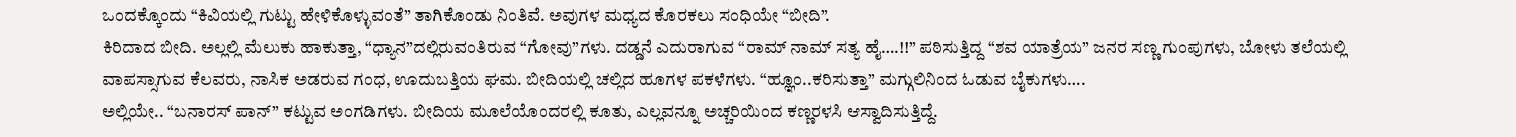ಒಂದಕ್ಕೊಂದು “ಕಿವಿಯಲ್ಲಿ ಗುಟ್ಟು ಹೇಳಿಕೊಳ್ಳುವಂತೆ” ತಾಗಿಕೊಂಡು ನಿಂತಿವೆ. ಅವುಗಳ ಮಧ್ಯದ ಕೊರಕಲು ಸಂಧಿಯೇ “ಬೀದಿ”.
ಕಿರಿದಾದ ಬೀದಿ. ಅಲ್ಲಲ್ಲಿ ಮೆಲುಕು ಹಾಕುತ್ತಾ, “ಧ್ಯಾನ”ದಲ್ಲಿರುವಂತಿರುವ “ಗೋವು”ಗಳು. ದಡ್ಡನೆ ಎದುರಾಗುವ “ರಾಮ್ ನಾಮ್ ಸತ್ಯ ಹೈ….!!” ಪಠಿಸುತ್ತಿದ್ದ “ಶವ ಯಾತ್ರೆಯ” ಜನರ ಸಣ್ಣ ಗುಂಪುಗಳು, ಬೋಳು ತಲೆಯಲ್ಲಿ ವಾಪಸ್ಸಾಗುವ ಕೆಲವರು, ನಾಸಿಕ ಅಡರುವ ಗಂಧ, ಊದುಬತ್ತಿಯ ಘಮ. ಬೀದಿಯಲ್ಲಿ ಚಲ್ಲಿದ ಹೂಗಳ ಪಕಳೆಗಳು. “ಹ್ಞೂಂ..ಕರಿಸುತ್ತಾ” ಮಗ್ಗುಲಿನಿಂದ ಓಡುವ ಬೈಕುಗಳು….
ಅಲ್ಲಿಯೇ.. “ಬನಾರಸ್ ಪಾನ್” ಕಟ್ಟುವ ಅಂಗಡಿಗಳು. ಬೀದಿಯ ಮೂಲೆಯೊಂದರಲ್ಲಿ ಕೂತು, ಎಲ್ಲವನ್ನೂ ಅಚ್ಚರಿಯಿಂದ ಕಣ್ಣರಳಸಿ ಆಸ್ವಾದಿಸುತ್ತಿದ್ದೆ.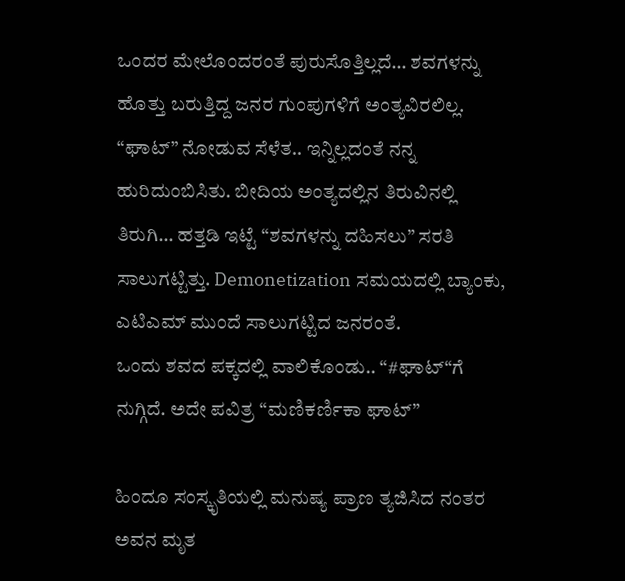ಒಂದರ ಮೇಲೊಂದರಂತೆ ಪುರುಸೊತ್ತಿಲ್ಲದೆ… ಶವಗಳನ್ನು ಹೊತ್ತು ಬರುತ್ತಿದ್ದ ಜನರ ಗುಂಪುಗಳಿಗೆ ಅಂತ್ಯವಿರಲಿಲ್ಲ.
“ಘಾಟ್” ನೋಡುವ ಸೆಳೆತ.. ಇನ್ನಿಲ್ಲದಂತೆ ನನ್ನ ಹುರಿದುಂಬಿಸಿತು. ಬೀದಿಯ ಅಂತ್ಯದಲ್ಲಿನ ತಿರುವಿನಲ್ಲಿ ತಿರುಗಿ… ಹತ್ತಡಿ ಇಟ್ಟೆ “ಶವಗಳನ್ನು ದಹಿಸಲು” ಸರತಿ ಸಾಲುಗಟ್ಟಿತ್ತು. Demonetization ಸಮಯದಲ್ಲಿ ಬ್ಯಾಂಕು, ಎಟಿಎಮ್ ಮುಂದೆ ಸಾಲುಗಟ್ಟಿದ ಜನರಂತೆ.
ಒಂದು ಶವದ ಪಕ್ಕದಲ್ಲಿ ವಾಲಿಕೊಂಡು.. “#ಘಾಟ್“ಗೆ ನುಗ್ಗಿದೆ. ಅದೇ ಪವಿತ್ರ “ಮಣಿಕರ್ಣಿಕಾ ಘಾಟ್”

ಹಿಂದೂ ಸಂಸ್ಕೃತಿಯಲ್ಲಿ ಮನುಷ್ಯ ಪ್ರಾಣ ತ್ಯಜಿಸಿದ ನಂತರ ಅವನ ಮೃತ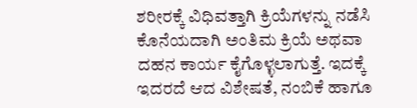ಶರೀರಕ್ಕೆ ವಿಧಿವತ್ತಾಗಿ ಕ್ರಿಯೆಗಳನ್ನು ನಡೆಸಿ ಕೊನೆಯದಾಗಿ ಅಂತಿಮ ಕ್ರಿಯೆ ಅಥವಾ ದಹನ ಕಾರ್ಯ ಕೈಗೊಳ್ಳಲಾಗುತ್ತೆ. ಇದಕ್ಕೆ ಇದರದೆ ಆದ ವಿಶೇಷತೆ, ನಂಬಿಕೆ ಹಾಗೂ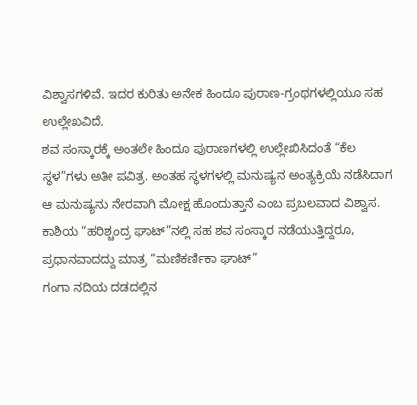ವಿಶ್ವಾಸಗಳಿವೆ. ಇದರ ಕುರಿತು ಅನೇಕ ಹಿಂದೂ ಪುರಾಣ-ಗ್ರಂಥಗಳಲ್ಲಿಯೂ ಸಹ ಉಲ್ಲೇಖವಿದೆ.
ಶವ ಸಂಸ್ಕಾರಕ್ಕೆ ಅಂತಲೇ ಹಿಂದೂ ಪುರಾಣಗಳಲ್ಲಿ ಉಲ್ಲೇಖಿಸಿದಂತೆ “ಕೆಲ ಸ್ಥಳ”ಗಳು ಅತೀ ಪವಿತ್ರ. ಅಂತಹ ಸ್ಥಳಗಳಲ್ಲಿ ಮನುಷ್ಯನ ಅಂತ್ಯಕ್ರಿಯೆ ನಡೆಸಿದಾಗ ಆ ಮನುಷ್ಯನು ನೇರವಾಗಿ ಮೋಕ್ಷ ಹೊಂದುತ್ತಾನೆ ಎಂಬ ಪ್ರಬಲವಾದ ವಿಶ್ವಾಸ.
ಕಾಶಿಯ “ಹರಿಶ್ಚಂದ್ರ ಘಾಟ್”ನಲ್ಲಿ ಸಹ ಶವ ಸಂಸ್ಕಾರ ನಡೆಯುತ್ತಿದ್ದರೂ, ಪ್ರಧಾನವಾದದ್ದು ಮಾತ್ರ “ಮಣಿಕರ್ಣಿಕಾ ಘಾಟ್”
ಗಂಗಾ ನದಿಯ ದಡದಲ್ಲಿನ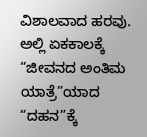ವಿಶಾಲವಾದ ಹರವು. ಅಲ್ಲಿ ಏಕಕಾಲಕ್ಕೆ “ಜೀವನದ ಅಂತಿಮ ಯಾತ್ರೆ”ಯಾದ “ದಹನ”ಕ್ಕೆ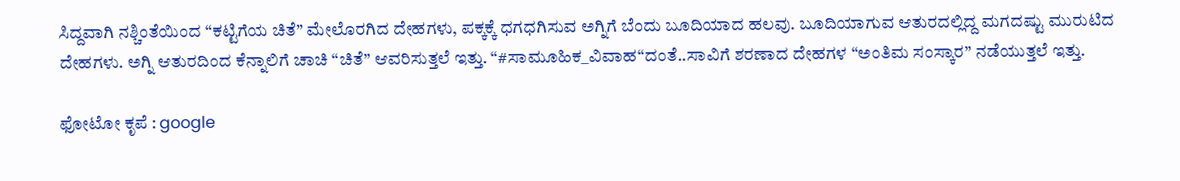ಸಿದ್ದವಾಗಿ ನಶ್ಚಿಂತೆಯಿಂದ “ಕಟ್ಟಿಗೆಯ ಚಿತೆ” ಮೇಲೊರಗಿದ ದೇಹಗಳು, ಪಕ್ಕಕ್ಕೆ ಧಗಧಗಿಸುವ ಅಗ್ನಿಗೆ ಬೆಂದು ಬೂದಿಯಾದ ಹಲವು. ಬೂದಿಯಾಗುವ ಆತುರದಲ್ಲಿದ್ದ ಮಗದಷ್ಟು ಮುರುಟಿದ ದೇಹಗಳು. ಅಗ್ನಿ ಆತುರದಿಂದ ಕೆನ್ನಾಲಿಗೆ ಚಾಚಿ “ಚಿತೆ” ಆವರಿಸುತ್ತಲೆ ಇತ್ತು. “#ಸಾಮೂಹಿಕ_ವಿವಾಹ“ದಂತೆ..ಸಾವಿಗೆ ಶರಣಾದ ದೇಹಗಳ “ಅಂತಿಮ ಸಂಸ್ಕಾರ” ನಡೆಯುತ್ತಲೆ ಇತ್ತು.

ಫೋಟೋ ಕೃಪೆ : google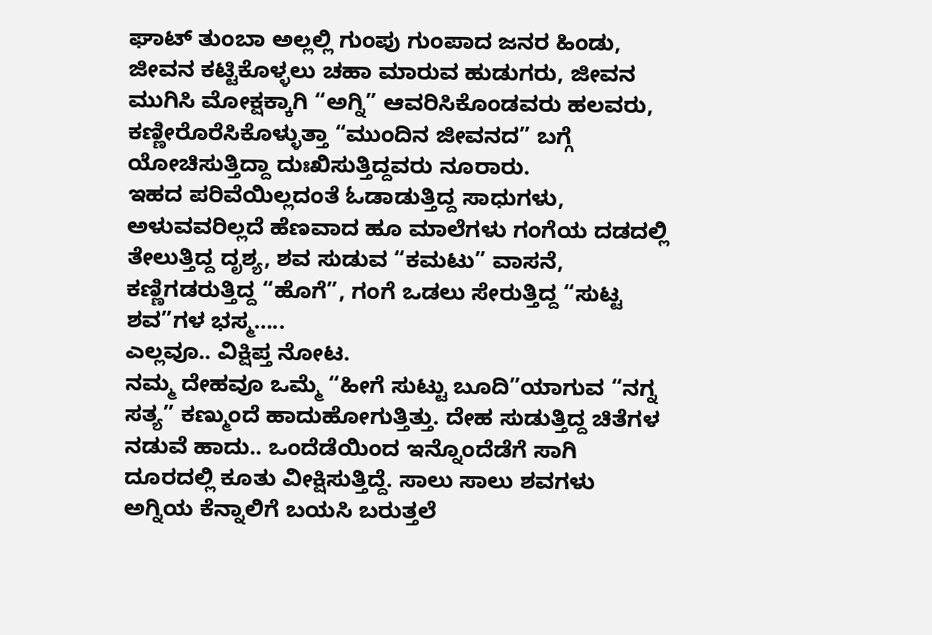ಘಾಟ್ ತುಂಬಾ ಅಲ್ಲಲ್ಲಿ ಗುಂಪು ಗುಂಪಾದ ಜನರ ಹಿಂಡು, ಜೀವನ ಕಟ್ಟಿಕೊಳ್ಳಲು ಚಹಾ ಮಾರುವ ಹುಡುಗರು, ಜೀವನ ಮುಗಿಸಿ ಮೋಕ್ಷಕ್ಕಾಗಿ “ಅಗ್ನಿ” ಆವರಿಸಿಕೊಂಡವರು ಹಲವರು, ಕಣ್ಣೀರೊರೆಸಿಕೊಳ್ಳುತ್ತಾ “ಮುಂದಿನ ಜೀವನದ” ಬಗ್ಗೆ ಯೋಚಿಸುತ್ತಿದ್ದಾ ದುಃಖಿಸುತ್ತಿದ್ದವರು ನೂರಾರು.
ಇಹದ ಪರಿವೆಯಿಲ್ಲದಂತೆ ಓಡಾಡುತ್ತಿದ್ದ ಸಾಧುಗಳು, ಅಳುವವರಿಲ್ಲದೆ ಹೆಣವಾದ ಹೂ ಮಾಲೆಗಳು ಗಂಗೆಯ ದಡದಲ್ಲಿ ತೇಲುತ್ತಿದ್ದ ದೃಶ್ಯ, ಶವ ಸುಡುವ “ಕಮಟು” ವಾಸನೆ, ಕಣ್ಣಿಗಡರುತ್ತಿದ್ದ “ಹೊಗೆ”, ಗಂಗೆ ಒಡಲು ಸೇರುತ್ತಿದ್ದ “ಸುಟ್ಟ ಶವ”ಗಳ ಭಸ್ಮ…..
ಎಲ್ಲವೂ.. ವಿಕ್ಷಿಪ್ತ ನೋಟ.
ನಮ್ಮ ದೇಹವೂ ಒಮ್ಮೆ “ಹೀಗೆ ಸುಟ್ಟು ಬೂದಿ”ಯಾಗುವ “ನಗ್ನ ಸತ್ಯ” ಕಣ್ಮುಂದೆ ಹಾದುಹೋಗುತ್ತಿತ್ತು. ದೇಹ ಸುಡುತ್ತಿದ್ದ ಚಿತೆಗಳ ನಡುವೆ ಹಾದು.. ಒಂದೆಡೆಯಿಂದ ಇನ್ನೊಂದೆಡೆಗೆ ಸಾಗಿ ದೂರದಲ್ಲಿ ಕೂತು ವೀಕ್ಷಿಸುತ್ತಿದ್ದೆ. ಸಾಲು ಸಾಲು ಶವಗಳು ಅಗ್ನಿಯ ಕೆನ್ನಾಲಿಗೆ ಬಯಸಿ ಬರುತ್ತಲೆ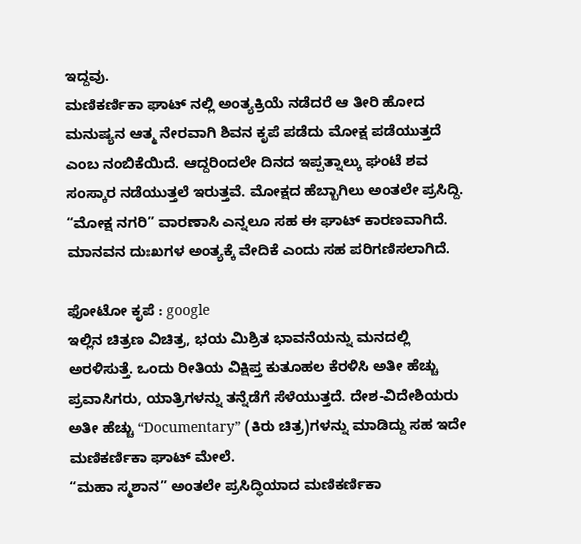ಇದ್ದವು.
ಮಣಿಕರ್ಣಿಕಾ ಘಾಟ್ ನಲ್ಲಿ ಅಂತ್ಯಕ್ರಿಯೆ ನಡೆದರೆ ಆ ತೀರಿ ಹೋದ ಮನುಷ್ಯನ ಆತ್ಮ ನೇರವಾಗಿ ಶಿವನ ಕೃಪೆ ಪಡೆದು ಮೋಕ್ಷ ಪಡೆಯುತ್ತದೆ ಎಂಬ ನಂಬಿಕೆಯಿದೆ. ಆದ್ದರಿಂದಲೇ ದಿನದ ಇಪ್ಪತ್ನಾಲ್ಕು ಘಂಟೆ ಶವ ಸಂಸ್ಕಾರ ನಡೆಯುತ್ತಲೆ ಇರುತ್ತವೆ. ಮೋಕ್ಷದ ಹೆಬ್ಬಾಗಿಲು ಅಂತಲೇ ಪ್ರಸಿದ್ದಿ. “ಮೋಕ್ಷ ನಗರಿ” ವಾರಣಾಸಿ ಎನ್ನಲೂ ಸಹ ಈ ಘಾಟ್ ಕಾರಣವಾಗಿದೆ. ಮಾನವನ ದುಃಖಗಳ ಅಂತ್ಯಕ್ಕೆ ವೇದಿಕೆ ಎಂದು ಸಹ ಪರಿಗಣಿಸಲಾಗಿದೆ.

ಫೋಟೋ ಕೃಪೆ : google
ಇಲ್ಲಿನ ಚಿತ್ರಣ ವಿಚಿತ್ರ, ಭಯ ಮಿಶ್ರಿತ ಭಾವನೆಯನ್ನು ಮನದಲ್ಲಿ ಅರಳಿಸುತ್ತೆ. ಒಂದು ರೀತಿಯ ವಿಕ್ಷಿಪ್ತ ಕುತೂಹಲ ಕೆರಳಿಸಿ ಅತೀ ಹೆಚ್ಚು ಪ್ರವಾಸಿಗರು, ಯಾತ್ರಿಗಳನ್ನು ತನ್ನೆಡೆಗೆ ಸೆಳೆಯುತ್ತದೆ. ದೇಶ-ವಿದೇಶಿಯರು ಅತೀ ಹೆಚ್ಚು “Documentary” (ಕಿರು ಚಿತ್ರ)ಗಳನ್ನು ಮಾಡಿದ್ದು ಸಹ ಇದೇ ಮಣಿಕರ್ಣಿಕಾ ಘಾಟ್ ಮೇಲೆ.
“ಮಹಾ ಸ್ಮಶಾನ” ಅಂತಲೇ ಪ್ರಸಿದ್ಧಿಯಾದ ಮಣಿಕರ್ಣಿಕಾ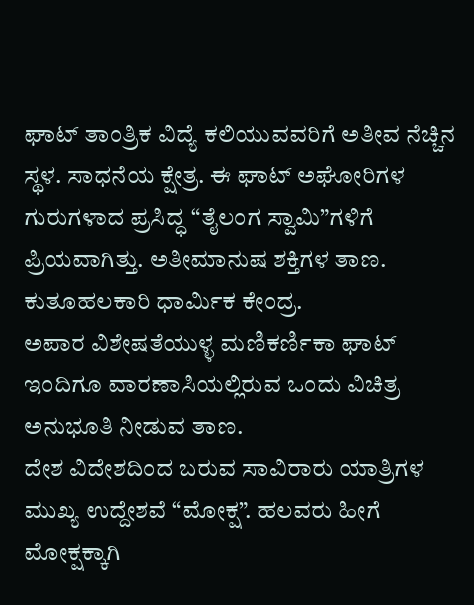ಘಾಟ್ ತಾಂತ್ರಿಕ ವಿದ್ಯೆ ಕಲಿಯುವವರಿಗೆ ಅತೀವ ನೆಚ್ಚಿನ ಸ್ಥಳ. ಸಾಧನೆಯ ಕ್ಷೇತ್ರ. ಈ ಘಾಟ್ ಅಘೋರಿಗಳ ಗುರುಗಳಾದ ಪ್ರಸಿದ್ಧ “ತೈಲಂಗ ಸ್ವಾಮಿ”ಗಳಿಗೆ ಪ್ರಿಯವಾಗಿತ್ತು. ಅತೀಮಾನುಷ ಶಕ್ತಿಗಳ ತಾಣ. ಕುತೂಹಲಕಾರಿ ಧಾರ್ಮಿಕ ಕೇಂದ್ರ.
ಅಪಾರ ವಿಶೇಷತೆಯುಳ್ಳ ಮಣಿಕರ್ಣಿಕಾ ಘಾಟ್ ಇಂದಿಗೂ ವಾರಣಾಸಿಯಲ್ಲಿರುವ ಒಂದು ವಿಚಿತ್ರ ಅನುಭೂತಿ ನೀಡುವ ತಾಣ.
ದೇಶ ವಿದೇಶದಿಂದ ಬರುವ ಸಾವಿರಾರು ಯಾತ್ರಿಗಳ ಮುಖ್ಯ ಉದ್ದೇಶವೆ “ಮೋಕ್ಷ”. ಹಲವರು ಹೀಗೆ ಮೋಕ್ಷಕ್ಕಾಗಿ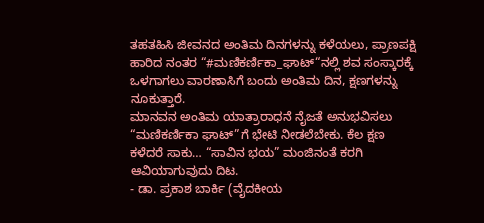ತಹತಹಿಸಿ ಜೀವನದ ಅಂತಿಮ ದಿನಗಳನ್ನು ಕಳೆಯಲು, ಪ್ರಾಣಪಕ್ಷಿ ಹಾರಿದ ನಂತರ “#ಮಣಿಕರ್ಣಿಕಾ_ಘಾಟ್“ನಲ್ಲಿ ಶವ ಸಂಸ್ಕಾರಕ್ಕೆ ಒಳಗಾಗಲು ವಾರಣಾಸಿಗೆ ಬಂದು ಅಂತಿಮ ದಿನ, ಕ್ಷಣಗಳನ್ನು ನೂಕುತ್ತಾರೆ.
ಮಾನವನ ಅಂತಿಮ ಯಾತ್ರಾರಾಧನೆ ನೈಜತೆ ಅನುಭವಿಸಲು “ಮಣಿಕರ್ಣಿಕಾ ಘಾಟ್”ಗೆ ಭೇಟಿ ನೀಡಲೆಬೇಕು. ಕೆಲ ಕ್ಷಣ ಕಳೆದರೆ ಸಾಕು… “ಸಾವಿನ ಭಯ” ಮಂಜಿನಂತೆ ಕರಗಿ ಆವಿಯಾಗುವುದು ದಿಟ.
- ಡಾ. ಪ್ರಕಾಶ ಬಾರ್ಕಿ (ವೈದಕೀಯ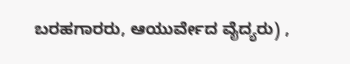ಬರಹಗಾರರು, ಆಯುರ್ವೇದ ವೈದ್ಯರು) ,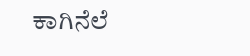ಕಾಗಿನೆಲೆ